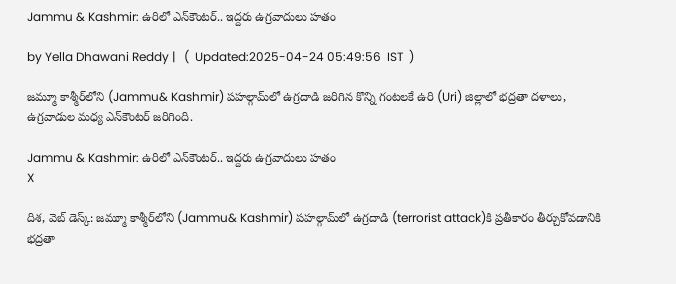Jammu & Kashmir: ఉరిలో ఎన్‌కౌంటర్.. ఇద్దరు ఉగ్రవాదులు హతం

by Yella Dhawani Reddy |   (  Updated:2025-04-24 05:49:56  IST  )

జమ్మూ కాశ్మీర్‌లోని (Jammu& Kashmir) పహల్గామ్‌లో ఉగ్రదాడి జరిగిన కొన్ని గంటలకే ఉరి (Uri) జిల్లాలో భద్రతా దళాలు, ఉగ్రవాడుల మధ్య ఎన్‌కౌంటర్ జరిగింది.

Jammu & Kashmir: ఉరిలో ఎన్‌కౌంటర్.. ఇద్దరు ఉగ్రవాదులు హతం
X

దిశ, వెబ్ డెస్క్: జమ్మూ కాశ్మీర్‌లోని (Jammu& Kashmir) పహల్గామ్‌లో ఉగ్రదాడి (terrorist attack)కి ప్రతీకారం తీర్చుకోవడానికి భద్రతా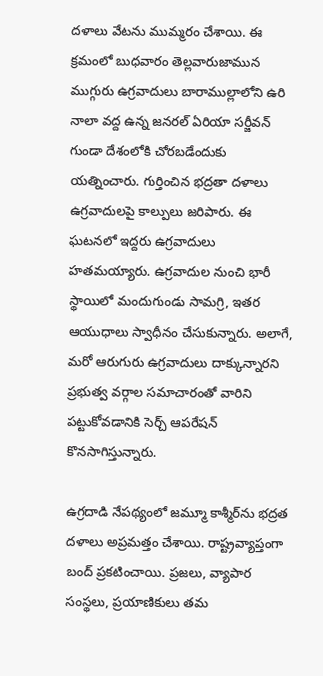దళాలు వేటను ముమ్మరం చేశాయి. ఈ క్రమంలో బుధవారం తెల్లవారుజామున ముగ్గురు ఉగ్రవాదులు బారాముల్లాలోని ఉరి నాలా వద్ద ఉన్న జనరల్ ఏరియా సర్జీవన్ గుండా దేశంలోకి చోరబడేందుకు యత్నించారు. గుర్తించిన భద్రతా దళాలు ఉగ్రవాదులపై కాల్పులు జరిపారు. ఈ ఘటనలో ఇద్దరు ఉగ్రవాదులు హతమయ్యారు. ఉగ్రవాదుల నుంచి భారీ స్థాయిలో మందుగుండు సామగ్రి, ఇతర ఆయుధాలు స్వాధీనం చేసుకున్నారు. అలాగే, మరో ఆరుగురు ఉగ్రవాదులు దాక్కున్నారని ప్రభుత్వ వర్గాల సమాచారంతో వారిని పట్టుకోవడానికి సెర్చ్ ఆపరేషన్ కొనసాగిస్తున్నారు.

ఉగ్రదాడి నేపథ్యంలో జమ్మూ కాశ్మీర్‌ను భద్రత దళాలు అప్రమత్తం చేశాయి. రాష్ట్రవ్యాప్తంగా బంద్ ప్రకటించాయి. ప్రజలు, వ్యాపార సంస్థలు, ప్రయాణికులు తమ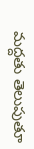మద్దతు తెలుపుతూ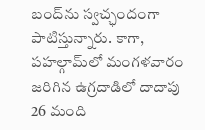బంద్‌ను స్వచ్ఛందంగా పాటిస్తున్నారు. కాగా, పహల్గామ్‌లో మంగళవారం జరిగిన ఉగ్రదాడిలో దాదాపు 26 మంది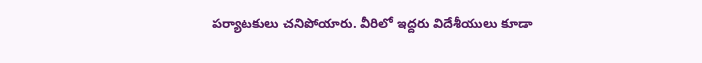పర్యాటకులు చనిపోయారు. వీరిలో ఇద్దరు విదేశీయులు కూడా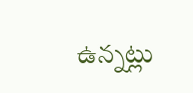ఉన్నట్లు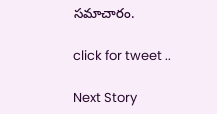సమాచారం.

click for tweet ..

Next Story